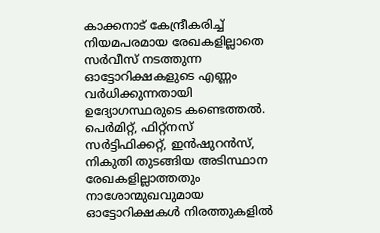കാക്കനാട് കേന്ദ്രീകരിച്ച് നിയമപരമായ രേഖകളില്ലാതെ സർവീസ് നടത്തുന്ന ഓട്ടോറിക്ഷകളുടെ എണ്ണം വർധിക്കുന്നതായി ഉദ്യോഗസ്ഥരുടെ കണ്ടെത്തൽ. പെർമിറ്റ്, ഫിറ്റ്നസ് സർട്ടിഫിക്കറ്റ്, ഇൻഷുറൻസ്, നികുതി തുടങ്ങിയ അടിസ്ഥാന രേഖകളില്ലാത്തതും നാശോന്മുഖവുമായ ഓട്ടോറിക്ഷകൾ നിരത്തുകളിൽ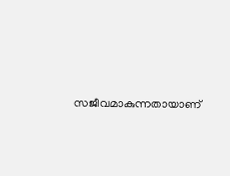സജീവമാകുന്നതായാണ്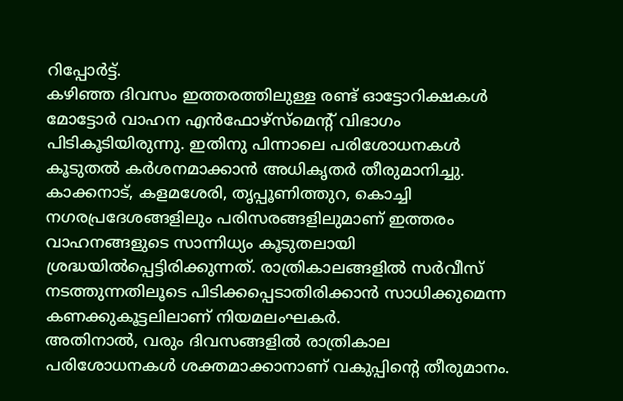റിപ്പോർട്ട്.
കഴിഞ്ഞ ദിവസം ഇത്തരത്തിലുള്ള രണ്ട് ഓട്ടോറിക്ഷകൾ മോട്ടോർ വാഹന എൻഫോഴ്സ്മെന്റ് വിഭാഗം പിടികൂടിയിരുന്നു. ഇതിനു പിന്നാലെ പരിശോധനകൾ കൂടുതൽ കർശനമാക്കാൻ അധികൃതർ തീരുമാനിച്ചു.
കാക്കനാട്, കളമശേരി, തൃപ്പൂണിത്തുറ, കൊച്ചി നഗരപ്രദേശങ്ങളിലും പരിസരങ്ങളിലുമാണ് ഇത്തരം വാഹനങ്ങളുടെ സാന്നിധ്യം കൂടുതലായി ശ്രദ്ധയിൽപ്പെട്ടിരിക്കുന്നത്. രാത്രികാലങ്ങളിൽ സർവീസ് നടത്തുന്നതിലൂടെ പിടിക്കപ്പെടാതിരിക്കാൻ സാധിക്കുമെന്ന കണക്കുകൂട്ടലിലാണ് നിയമലംഘകർ.
അതിനാൽ, വരും ദിവസങ്ങളിൽ രാത്രികാല പരിശോധനകൾ ശക്തമാക്കാനാണ് വകുപ്പിന്റെ തീരുമാനം.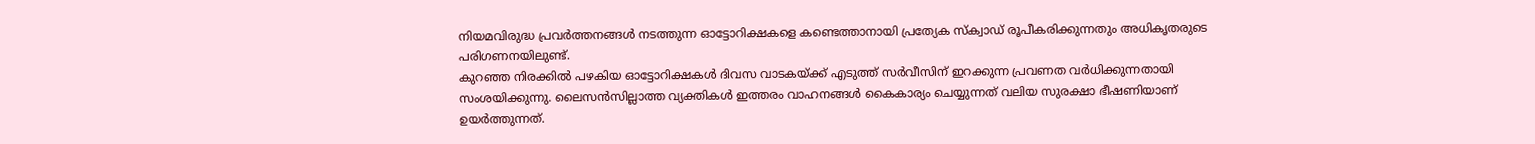നിയമവിരുദ്ധ പ്രവർത്തനങ്ങൾ നടത്തുന്ന ഓട്ടോറിക്ഷകളെ കണ്ടെത്താനായി പ്രത്യേക സ്ക്വാഡ് രൂപീകരിക്കുന്നതും അധികൃതരുടെ പരിഗണനയിലുണ്ട്.
കുറഞ്ഞ നിരക്കിൽ പഴകിയ ഓട്ടോറിക്ഷകൾ ദിവസ വാടകയ്ക്ക് എടുത്ത് സർവീസിന് ഇറക്കുന്ന പ്രവണത വർധിക്കുന്നതായി സംശയിക്കുന്നു. ലൈസൻസില്ലാത്ത വ്യക്തികൾ ഇത്തരം വാഹനങ്ങൾ കൈകാര്യം ചെയ്യുന്നത് വലിയ സുരക്ഷാ ഭീഷണിയാണ് ഉയർത്തുന്നത്.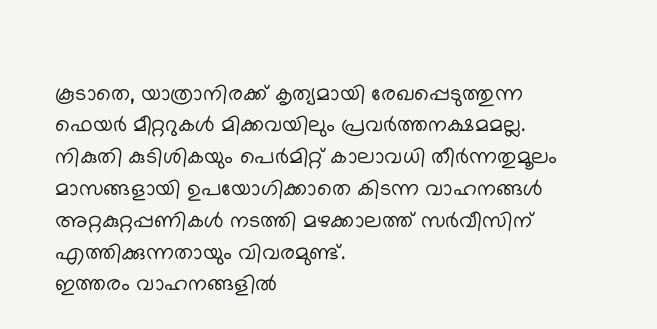കൂടാതെ, യാത്രാനിരക്ക് കൃത്യമായി രേഖപ്പെടുത്തുന്ന ഫെയർ മീറ്ററുകൾ മിക്കവയിലും പ്രവർത്തനക്ഷമമല്ല. നികുതി കുടിശികയും പെർമിറ്റ് കാലാവധി തീർന്നതുമൂലം മാസങ്ങളായി ഉപയോഗിക്കാതെ കിടന്ന വാഹനങ്ങൾ അറ്റകുറ്റപ്പണികൾ നടത്തി മഴക്കാലത്ത് സർവീസിന് എത്തിക്കുന്നതായും വിവരമുണ്ട്.
ഇത്തരം വാഹനങ്ങളിൽ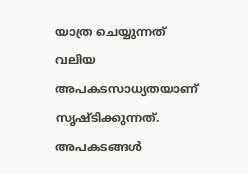യാത്ര ചെയ്യുന്നത് വലിയ അപകടസാധ്യതയാണ് സൃഷ്ടിക്കുന്നത്. അപകടങ്ങൾ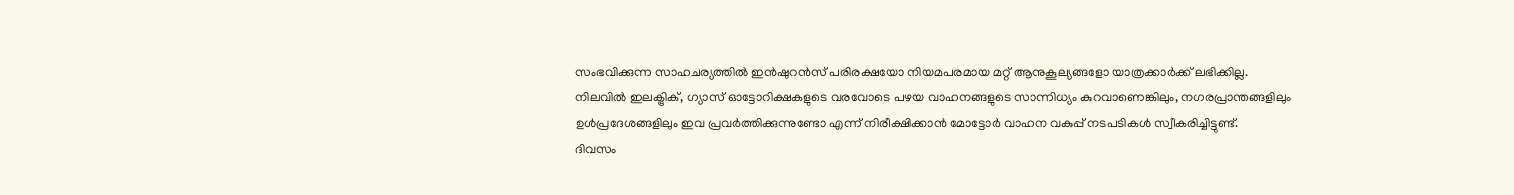സംഭവിക്കുന്ന സാഹചര്യത്തിൽ ഇൻഷുറൻസ് പരിരക്ഷയോ നിയമപരമായ മറ്റ് ആനുകൂല്യങ്ങളോ യാത്രക്കാർക്ക് ലഭിക്കില്ല.
നിലവിൽ ഇലക്ട്രിക്, ഗ്യാസ് ഓട്ടോറിക്ഷകളുടെ വരവോടെ പഴയ വാഹനങ്ങളുടെ സാന്നിധ്യം കുറവാണെങ്കിലും, നഗരപ്രാന്തങ്ങളിലും ഉൾപ്രദേശങ്ങളിലും ഇവ പ്രവർത്തിക്കുന്നുണ്ടോ എന്ന് നിരീക്ഷിക്കാൻ മോട്ടോർ വാഹന വകുപ്പ് നടപടികൾ സ്വീകരിച്ചിട്ടുണ്ട്.
ദിവസം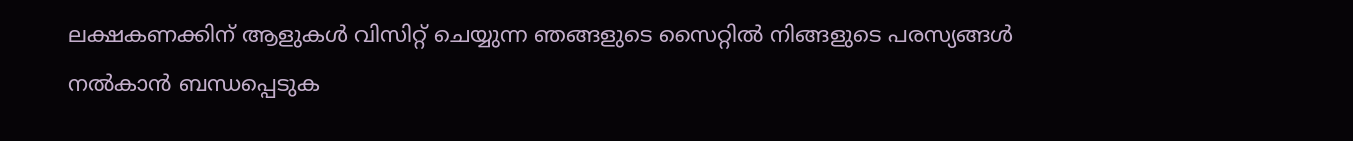ലക്ഷകണക്കിന് ആളുകൾ വിസിറ്റ് ചെയ്യുന്ന ഞങ്ങളുടെ സൈറ്റിൽ നിങ്ങളുടെ പരസ്യങ്ങൾ നൽകാൻ ബന്ധപ്പെടുക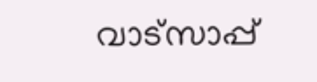വാട്സാപ്പ്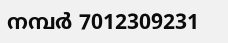നമ്പർ 7012309231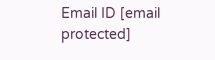Email ID [email protected]